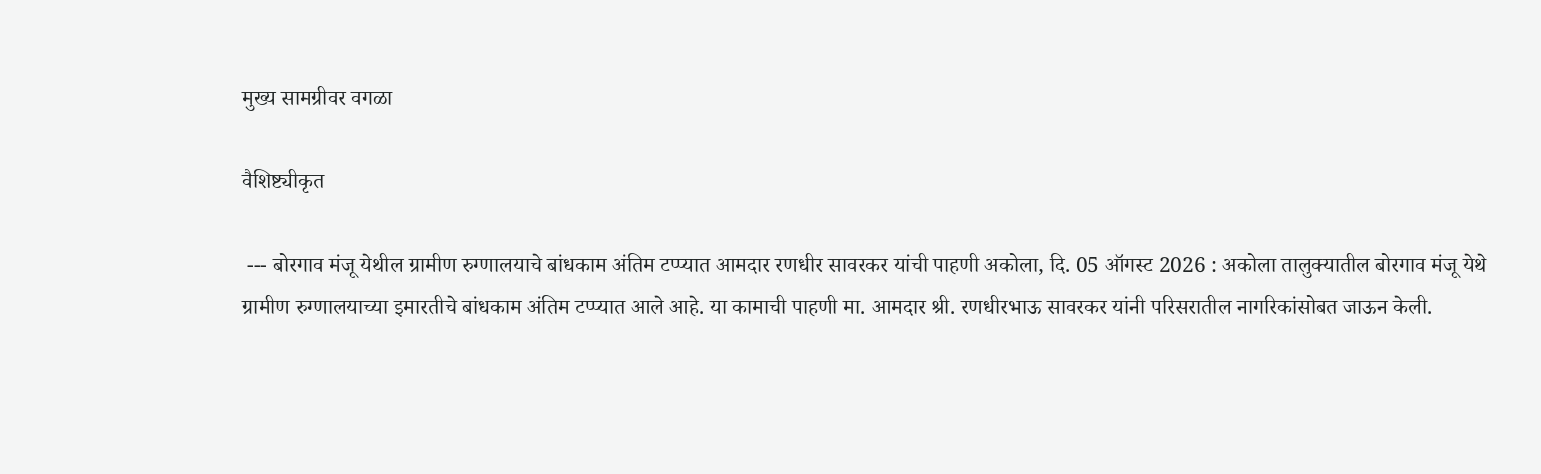मुख्य सामग्रीवर वगळा

वैशिष्ट्यीकृत

 --- बोरगाव मंजू येथील ग्रामीण रुग्णालयाचे बांधकाम अंतिम टप्प्यात आमदार रणधीर सावरकर यांची पाहणी अकोला, दि. 05 ऑगस्ट 2026 : अकोला तालुक्यातील बोरगाव मंजू येथे ग्रामीण रुग्णालयाच्या इमारतीचे बांधकाम अंतिम टप्प्यात आले आहे. या कामाची पाहणी मा. आमदार श्री. रणधीरभाऊ सावरकर यांनी परिसरातील नागरिकांसोबत जाऊन केली.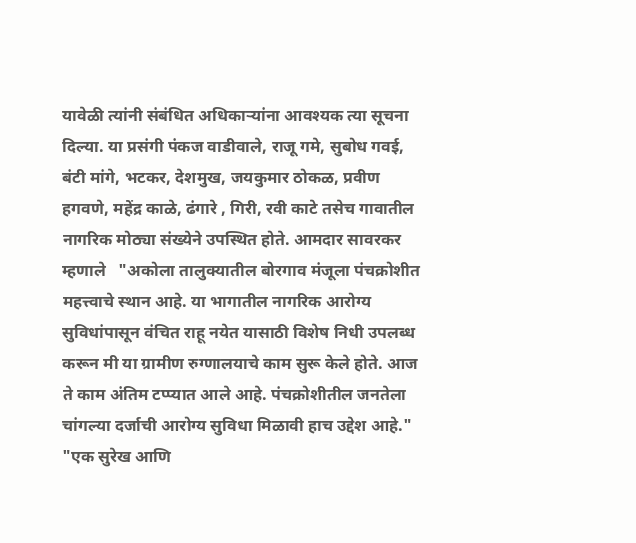यावेळी त्यांनी संबंधित अधिकाऱ्यांना आवश्यक त्या सूचना दिल्या. या प्रसंगी पंकज वाडीवाले, राजू गमे, सुबोध गवई, बंटी मांगे, भटकर, देशमुख, जयकुमार ठोकळ, प्रवीण हगवणे, महेंद्र काळे, ढंगारे , गिरी, रवी काटे तसेच गावातील नागरिक मोठ्या संख्येने उपस्थित होते. आमदार सावरकर म्हणाले   "अकोला तालुक्यातील बोरगाव मंजूला पंचक्रोशीत महत्त्वाचे स्थान आहे. या भागातील नागरिक आरोग्य सुविधांपासून वंचित राहू नयेत यासाठी विशेष निधी उपलब्ध करून मी या ग्रामीण रुग्णालयाचे काम सुरू केले होते. आज ते काम अंतिम टप्प्यात आले आहे. पंचक्रोशीतील जनतेला चांगल्या दर्जाची आरोग्य सुविधा मिळावी हाच उद्देश आहे." "एक सुरेख आणि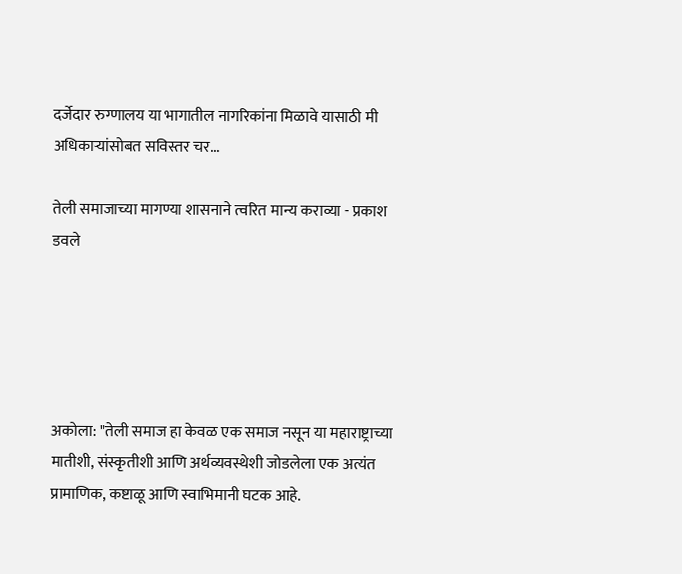दर्जेदार रुग्णालय या भागातील नागरिकांना मिळावे यासाठी मी अधिकाऱ्यांसोबत सविस्तर चर...

तेली समाजाच्या मागण्या शासनाने त्वरित मान्य कराव्या - प्रकाश डवले





अकोला: "तेली समाज हा केवळ एक समाज नसून या महाराष्ट्राच्या मातीशी, संस्कृतीशी आणि अर्थव्यवस्थेशी जोडलेला एक अत्यंत प्रामाणिक, कष्टाळू आणि स्वाभिमानी घटक आहे.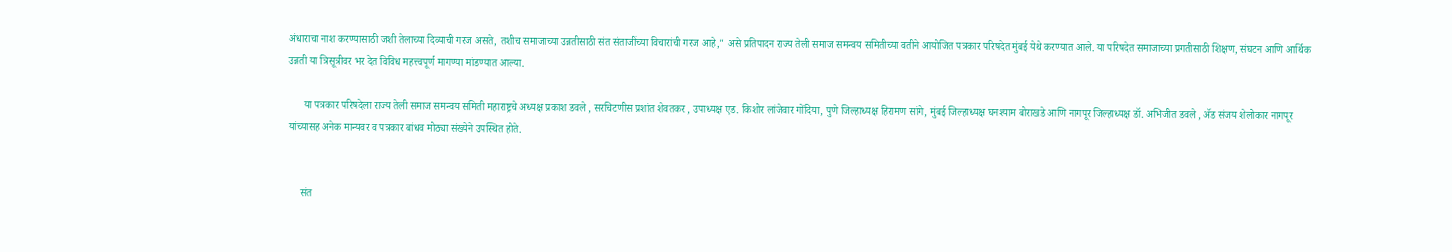अंधाराचा नाश करण्यासाठी जशी तेलाच्या दिव्याची गरज असते, तशीच समाजाच्या उन्नतीसाठी संत संताजींच्या विचारांची गरज आहे," असे प्रतिपादन राज्य तेली समाज समन्वय समितीच्या वतीने आयोजित पत्रकार परिषदेत मुंबई येथे करण्यात आले. या परिषदेत समाजाच्या प्रगतीसाठी शिक्षण, संघटन आणि आर्थिक उन्नती या त्रिसूत्रीवर भर देत विविध महत्त्वपूर्ण मागण्या मांडण्यात आल्या.

      या पत्रकार परिषदेला राज्य तेली समाज समन्वय समिती महाराष्ट्रचे अध्यक्ष प्रकाश डवले , सरचिटणीस प्रशांत शेवतकर , उपाध्यक्ष एड. किशोर लांजेवार गोंदिया, पुणे जिल्हाध्यक्ष हिरामण सांगे, मुंबई जिल्हाध्यक्ष घनश्याम बोराखडे आणि नागपूर जिल्हाध्यक्ष डॉ. अभिजीत डवले , ॲड संजय शेलोकार नागपूर यांच्यासह अनेक मान्यवर व पत्रकार बांधव मोठ्या संख्येने उपस्थित होते.


     संत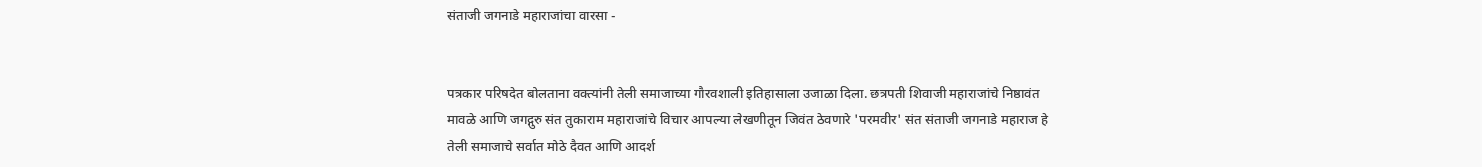संताजी जगनाडे महाराजांचा वारसा -


पत्रकार परिषदेत बोलताना वक्त्यांनी तेली समाजाच्या गौरवशाली इतिहासाला उजाळा दिला. छत्रपती शिवाजी महाराजांचे निष्ठावंत मावळे आणि जगद्गुरु संत तुकाराम महाराजांचे विचार आपल्या लेखणीतून जिवंत ठेवणारे 'परमवीर' संत संताजी जगनाडे महाराज हे तेली समाजाचे सर्वात मोठे दैवत आणि आदर्श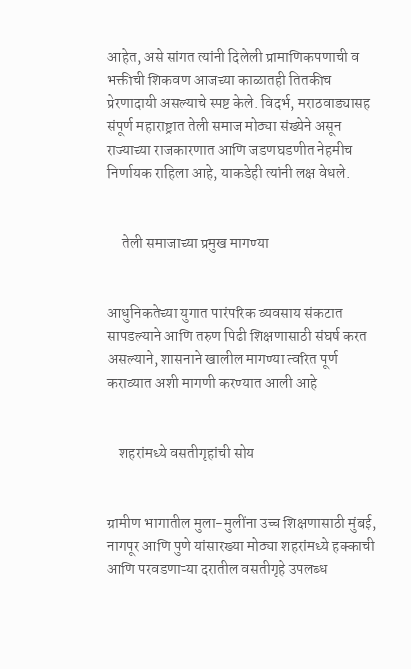आहेत, असे सांगत त्यांनी दिलेली प्रामाणिकपणाची व भक्तीची शिकवण आजच्या काळातही तितकीच प्रेरणादायी असल्याचे स्पष्ट केले. विदर्भ, मराठवाड्यासह संपूर्ण महाराष्ट्रात तेली समाज मोठ्या संख्येने असून राज्याच्या राजकारणात आणि जडणघडणीत नेहमीच निर्णायक राहिला आहे, याकडेही त्यांनी लक्ष वेधले.


     तेली समाजाच्या प्रमुख मागण्या


आधुनिकतेच्या युगात पारंपरिक व्यवसाय संकटात सापडल्याने आणि तरुण पिढी शिक्षणासाठी संघर्ष करत असल्याने, शासनाने खालील मागण्या त्वरित पूर्ण कराव्यात अशी मागणी करण्यात आली आहे


    शहरांमध्ये वसतीगृहांची सोय


ग्रामीण भागातील मुला-मुलींना उच्च शिक्षणासाठी मुंबई, नागपूर आणि पुणे यांसारख्या मोठ्या शहरांमध्ये हक्काची आणि परवडणाऱ्या दरातील वसतीगृहे उपलब्ध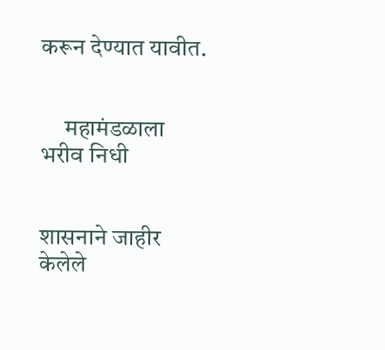करून देण्यात यावीत.


     महामंडळाला भरीव निधी


शासनाने जाहीर केलेले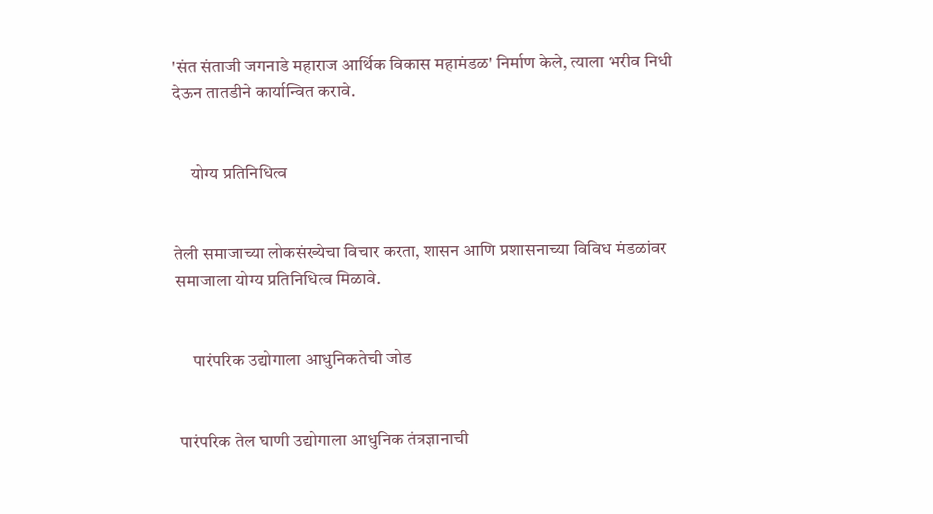'संत संताजी जगनाडे महाराज आर्थिक विकास महामंडळ' निर्माण केले, त्याला भरीव निधी देऊन तातडीने कार्यान्वित करावे.


     योग्य प्रतिनिधित्व


तेली समाजाच्या लोकसंख्येचा विचार करता, शासन आणि प्रशासनाच्या विविध मंडळांवर समाजाला योग्य प्रतिनिधित्व मिळावे.


     पारंपरिक उद्योगाला आधुनिकतेची जोड


 पारंपरिक तेल घाणी उद्योगाला आधुनिक तंत्रज्ञानाची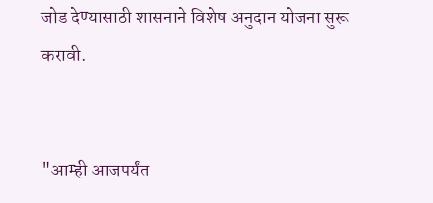जोड देण्यासाठी शासनाने विशेष अनुदान योजना सुरू करावी.


"आम्ही आजपर्यंत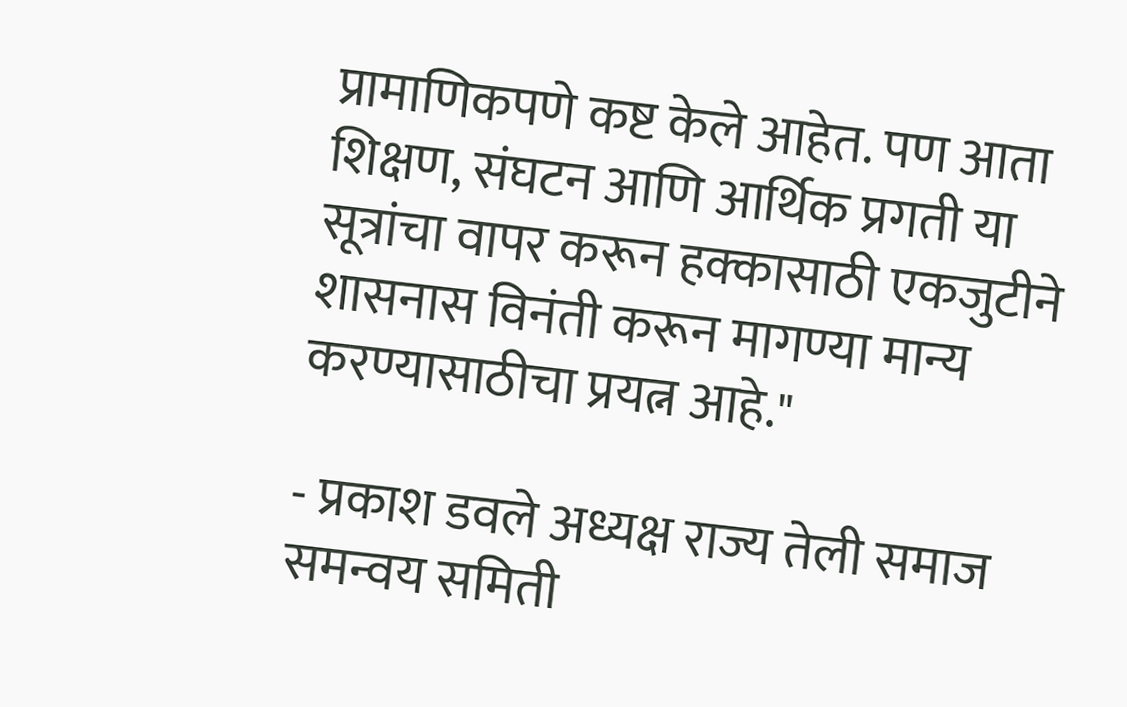प्रामाणिकपणे कष्ट केले आहेत. पण आता शिक्षण, संघटन आणि आर्थिक प्रगती या सूत्रांचा वापर करून हक्कासाठी एकजुटीने शासनास विनंती करून मागण्या मान्य करण्यासाठीचा प्रयत्न आहे."

- प्रकाश डवले अध्यक्ष राज्य तेली समाज समन्वय समिती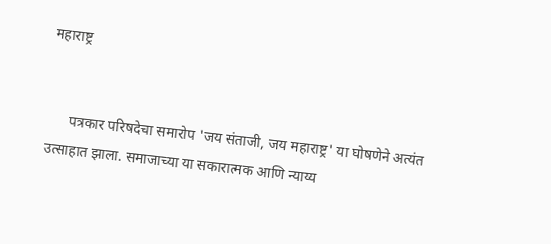महाराष्ट्र


      पत्रकार परिषदेचा समारोप 'जय संताजी, जय महाराष्ट्र' या घोषणेने अत्यंत उत्साहात झाला. समाजाच्या या सकारात्मक आणि न्याय्य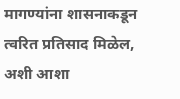मागण्यांना शासनाकडून त्वरित प्रतिसाद मिळेल, अशी आशा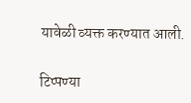यावेळी व्यक्त करण्यात आली.

टिप्पण्या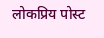लोकप्रिय पोस्ट